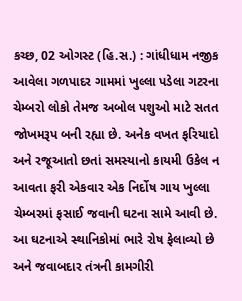કચ્છ, 02 ઓગસ્ટ (હિ.સ.) : ગાંધીધામ નજીક આવેલા ગળપાદર ગામમાં ખુલ્લા પડેલા ગટરના ચેમ્બરો લોકો તેમજ અબોલ પશુઓ માટે સતત જોખમરૂપ બની રહ્યા છે. અનેક વખત ફરિયાદો અને રજૂઆતો છતાં સમસ્યાનો કાયમી ઉકેલ ન આવતા ફરી એકવાર એક નિર્દોષ ગાય ખુલ્લા ચેમ્બરમાં ફસાઈ જવાની ઘટના સામે આવી છે. આ ઘટનાએ સ્થાનિકોમાં ભારે રોષ ફેલાવ્યો છે અને જવાબદાર તંત્રની કામગીરી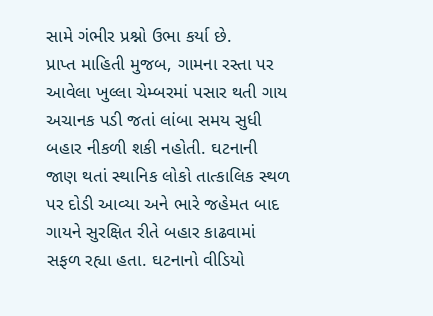સામે ગંભીર પ્રશ્નો ઉભા કર્યા છે.
પ્રાપ્ત માહિતી મુજબ, ગામના રસ્તા પર આવેલા ખુલ્લા ચેમ્બરમાં પસાર થતી ગાય અચાનક પડી જતાં લાંબા સમય સુધી બહાર નીકળી શકી નહોતી. ઘટનાની જાણ થતાં સ્થાનિક લોકો તાત્કાલિક સ્થળ પર દોડી આવ્યા અને ભારે જહેમત બાદ ગાયને સુરક્ષિત રીતે બહાર કાઢવામાં સફળ રહ્યા હતા. ઘટનાનો વીડિયો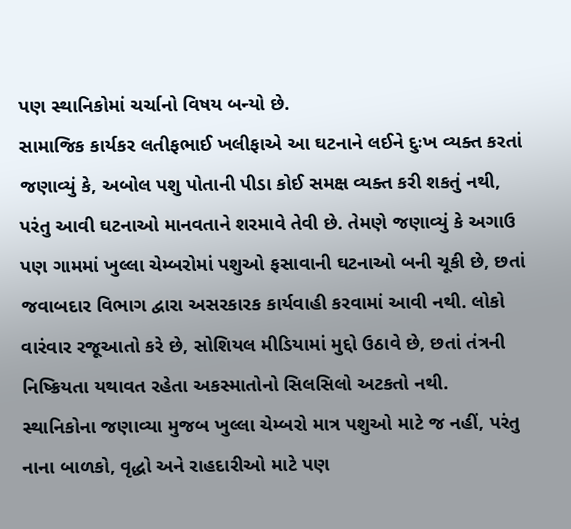પણ સ્થાનિકોમાં ચર્ચાનો વિષય બન્યો છે.
સામાજિક કાર્યકર લતીફભાઈ ખલીફાએ આ ઘટનાને લઈને દુઃખ વ્યક્ત કરતાં જણાવ્યું કે, અબોલ પશુ પોતાની પીડા કોઈ સમક્ષ વ્યક્ત કરી શકતું નથી, પરંતુ આવી ઘટનાઓ માનવતાને શરમાવે તેવી છે. તેમણે જણાવ્યું કે અગાઉ પણ ગામમાં ખુલ્લા ચેમ્બરોમાં પશુઓ ફસાવાની ઘટનાઓ બની ચૂકી છે, છતાં જવાબદાર વિભાગ દ્વારા અસરકારક કાર્યવાહી કરવામાં આવી નથી. લોકો વારંવાર રજૂઆતો કરે છે, સોશિયલ મીડિયામાં મુદ્દો ઉઠાવે છે, છતાં તંત્રની નિષ્ક્રિયતા યથાવત રહેતા અકસ્માતોનો સિલસિલો અટકતો નથી.
સ્થાનિકોના જણાવ્યા મુજબ ખુલ્લા ચેમ્બરો માત્ર પશુઓ માટે જ નહીં, પરંતુ નાના બાળકો, વૃદ્ધો અને રાહદારીઓ માટે પણ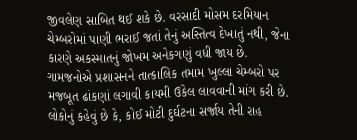જીવલેણ સાબિત થઈ શકે છે. વરસાદી મોસમ દરમિયાન ચેમ્બરોમાં પાણી ભરાઈ જતાં તેનું અસ્તિત્વ દેખાતું નથી, જેના કારણે અકસ્માતનું જોખમ અનેકગણું વધી જાય છે.
ગામજનોએ પ્રશાસનને તાત્કાલિક તમામ ખુલ્લા ચેમ્બરો પર મજબૂત ઢાંકણાં લગાવી કાયમી ઉકેલ લાવવાની માંગ કરી છે. લોકોનું કહેવું છે કે, કોઈ મોટી દુર્ઘટના સર્જાય તેની રાહ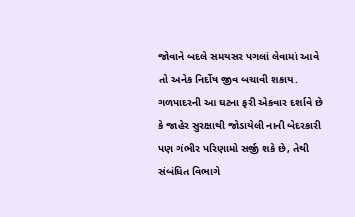જોવાને બદલે સમયસર પગલાં લેવામાં આવે તો અનેક નિર્દોષ જીવ બચાવી શકાય. ગળપાદરની આ ઘટના ફરી એકવાર દર્શાવે છે કે જાહેર સુરક્ષાથી જોડાયેલી નાની બેદરકારી પણ ગંભીર પરિણામો સર્જી શકે છે, તેથી સંબંધિત વિભાગે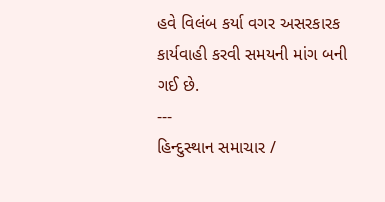હવે વિલંબ કર્યા વગર અસરકારક કાર્યવાહી કરવી સમયની માંગ બની ગઈ છે.
---
હિન્દુસ્થાન સમાચાર /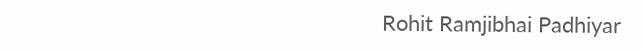Rohit Ramjibhai Padhiyar